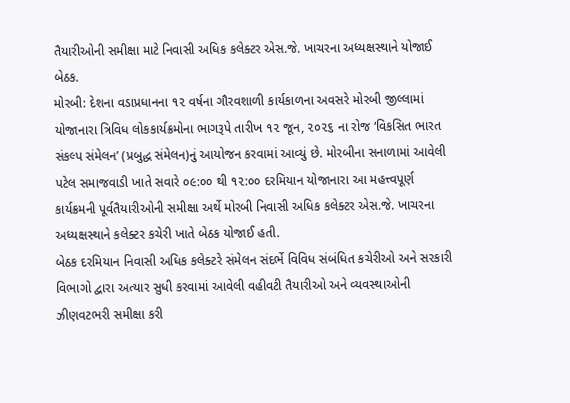તૈયારીઓની સમીક્ષા માટે નિવાસી અધિક કલેક્ટર એસ.જે. ખાચરના અધ્યક્ષસ્થાને યોજાઈ બેઠક.
મોરબી: દેશના વડાપ્રધાનના ૧૨ વર્ષના ગૌરવશાળી કાર્યકાળના અવસરે મોરબી જીલ્લામાં યોજાનારા ત્રિવિધ લોકકાર્યક્રમોના ભાગરૂપે તારીખ ૧૨ જૂન, ૨૦૨૬ ના રોજ ‘વિકસિત ભારત સંકલ્પ સંમેલન’ (પ્રબુદ્ધ સંમેલન)નું આયોજન કરવામાં આવ્યું છે. મોરબીના સનાળામાં આવેલી પટેલ સમાજવાડી ખાતે સવારે ૦૯:૦૦ થી ૧૨:૦૦ દરમિયાન યોજાનારા આ મહત્ત્વપૂર્ણ કાર્યક્રમની પૂર્વતૈયારીઓની સમીક્ષા અર્થે મોરબી નિવાસી અધિક કલેક્ટર એસ.જે. ખાચરના અધ્યક્ષસ્થાને કલેક્ટર કચેરી ખાતે બેઠક યોજાઈ હતી.
બેઠક દરમિયાન નિવાસી અધિક કલેક્ટરે સંમેલન સંદર્ભે વિવિધ સંબંધિત કચેરીઓ અને સરકારી વિભાગો દ્વારા અત્યાર સુધી કરવામાં આવેલી વહીવટી તૈયારીઓ અને વ્યવસ્થાઓની ઝીણવટભરી સમીક્ષા કરી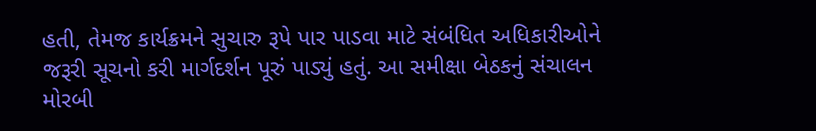હતી, તેમજ કાર્યક્રમને સુચારુ રૂપે પાર પાડવા માટે સંબંધિત અધિકારીઓને જરૂરી સૂચનો કરી માર્ગદર્શન પૂરું પાડ્યું હતું. આ સમીક્ષા બેઠકનું સંચાલન મોરબી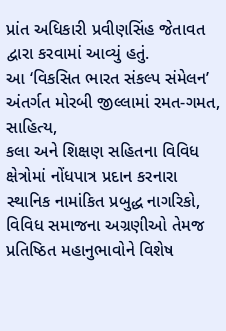પ્રાંત અધિકારી પ્રવીણસિંહ જેતાવત દ્વારા કરવામાં આવ્યું હતું.
આ ‘વિકસિત ભારત સંકલ્પ સંમેલન’ અંતર્ગત મોરબી જીલ્લામાં રમત-ગમત, સાહિત્ય,
કલા અને શિક્ષણ સહિતના વિવિધ ક્ષેત્રોમાં નોંધપાત્ર પ્રદાન કરનારા સ્થાનિક નામાંકિત પ્રબુદ્ધ નાગરિકો, વિવિધ સમાજના અગ્રણીઓ તેમજ પ્રતિષ્ઠિત મહાનુભાવોને વિશેષ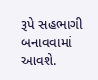રૂપે સહભાગી બનાવવામાં આવશે.